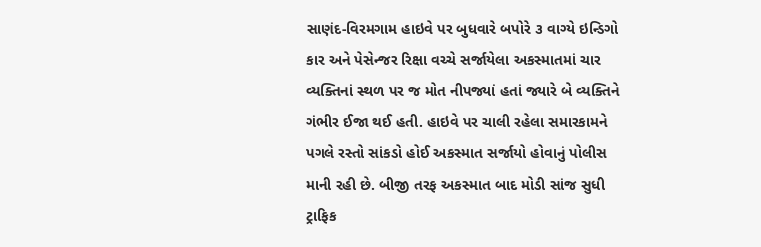સાણંદ-વિરમગામ હાઇવે પર બુધવારે બપોરે ૩ વાગ્યે ઇન્ડિગો કાર અને પેસેન્જર રિક્ષા વચ્ચે સર્જાયેલા અકસ્માતમાં ચાર વ્યક્તિનાં સ્થળ પર જ મોત નીપજ્યાં હતાં જ્યારે બે વ્યક્તિને ગંભીર ઈજા થઈ હતી. હાઇવે પર ચાલી રહેલા સમારકામને પગલે રસ્તો સાંકડો હોઈ અકસ્માત સર્જાયો હોવાનું પોલીસ માની રહી છે. બીજી તરફ અકસ્માત બાદ મોડી સાંજ સુધી ટ્રાફિક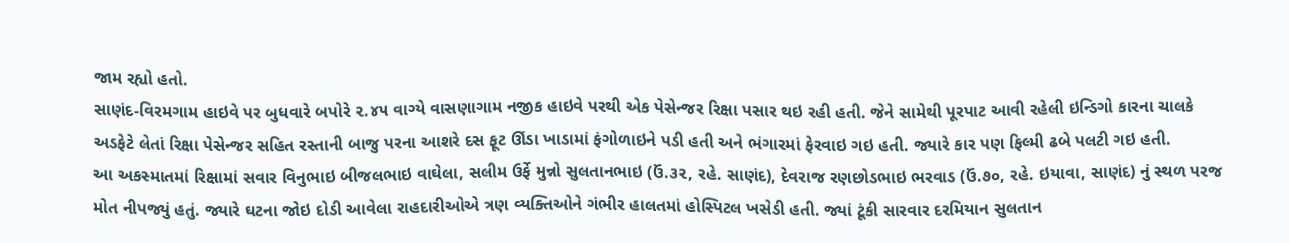જામ રહ્યો હતો.
સાણંદ-વિરમગામ હાઇવે પર બુધવારે બપોરે ૨.૪૫ વાગ્યે વાસણાગામ નજીક હાઇવે પરથી એક પેસેન્જર રિક્ષા પસાર થઇ રહી હતી. જેને સામેથી પૂરપાટ આવી રહેલી ઇન્ડિગો કારના ચાલકે અડફેટે લેતાં રિક્ષા પેસેન્જર સહિત રસ્તાની બાજુ પરના આશરે દસ ફૂટ ઊંડા ખાડામાં ફંગોળાઇને પડી હતી અને ભંગારમાં ફેરવાઇ ગઇ હતી. જ્યારે કાર પણ ફિલ્મી ઢબે પલટી ગઇ હતી.
આ અકસ્માતમાં રિક્ષામાં સવાર વિનુભાઇ બીજલભાઇ વાઘેલા, સલીમ ઉર્ફે મુન્નો સુલતાનભાઇ (ઉં.૩૨, રહે. સાણંદ), દેવરાજ રણછોડભાઇ ભરવાડ (ઉં.૭૦, રહે. ઇયાવા, સાણંદ) નું સ્થળ પરજ મોત નીપજ્યું હતું. જ્યારે ઘટના જોઇ દોડી આવેલા રાહદારીઓએ ત્રણ વ્યક્તિઓને ગંભીર હાલતમાં હોસ્પિટલ ખસેડી હતી. જ્યાં ટૂંકી સારવાર દરમિયાન સુલતાન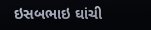ઇસબભાઇ ઘાંચી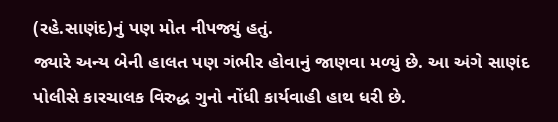(રહે.સાણંદ)નું પણ મોત નીપજ્યું હતું.
જ્યારે અન્ય બેની હાલત પણ ગંભીર હોવાનું જાણવા મળ્યું છે. આ અંગે સાણંદ પોલીસે કારચાલક વિરુદ્ધ ગુનો નોંધી કાર્યવાહી હાથ ધરી છે.